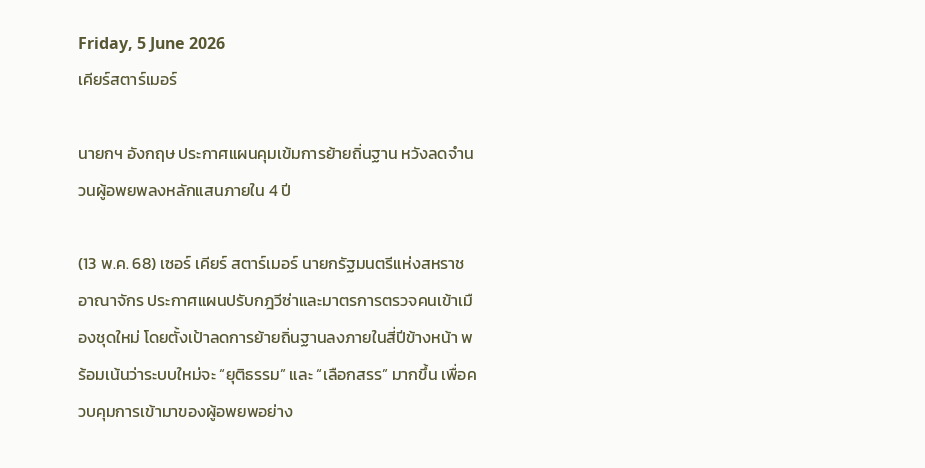Friday, 5 June 2026
เคียร์สตาร์เมอร์

นายกฯ อังกฤษ ประกาศแผนคุมเข้มการย้ายถิ่นฐาน หวังลดจำนวนผู้อพยพลงหลักแสนภายใน 4 ปี

(13 พ.ค. 68) เซอร์ เคียร์ สตาร์เมอร์ นายกรัฐมนตรีแห่งสหราชอาณาจักร ประกาศแผนปรับกฎวีซ่าและมาตรการตรวจคนเข้าเมืองชุดใหม่ โดยตั้งเป้าลดการย้ายถิ่นฐานลงภายในสี่ปีข้างหน้า พร้อมเน้นว่าระบบใหม่จะ “ยุติธรรม” และ “เลือกสรร” มากขึ้น เพื่อควบคุมการเข้ามาของผู้อพยพอย่าง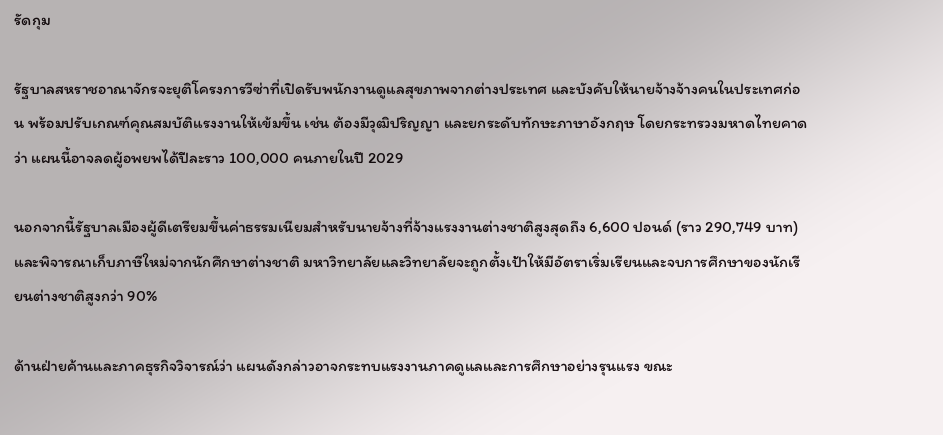รัดกุม

รัฐบาลสหราชอาณาจักรจะยุติโครงการวีซ่าที่เปิดรับพนักงานดูแลสุขภาพจากต่างประเทศ และบังคับให้นายจ้างจ้างคนในประเทศก่อน พร้อมปรับเกณฑ์คุณสมบัติแรงงานให้เข้มขึ้น เช่น ต้องมีวุฒิปริญญา และยกระดับทักษะภาษาอังกฤษ โดยกระทรวงมหาดไทยคาดว่า แผนนี้อาจลดผู้อพยพได้ปีละราว 100,000 คนภายในปี 2029

นอกจากนี้รัฐบาลเมืองผู้ดีเตรียมขึ้นค่าธรรมเนียมสำหรับนายจ้างที่จ้างแรงงานต่างชาติสูงสุดถึง 6,600 ปอนด์ (ราว 290,749 บาท) และพิจารณาเก็บภาษีใหม่จากนักศึกษาต่างชาติ มหาวิทยาลัยและวิทยาลัยจะถูกตั้งเป้าให้มีอัตราเริ่มเรียนและจบการศึกษาของนักเรียนต่างชาติสูงกว่า 90%

ด้านฝ่ายค้านและภาคธุรกิจวิจารณ์ว่า แผนดังกล่าวอาจกระทบแรงงานภาคดูแลและการศึกษาอย่างรุนแรง ขณะ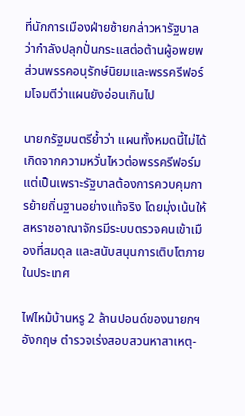ที่นักการเมืองฝ่ายซ้ายกล่าวหารัฐบาลว่ากำลังปลุกปั่นกระแสต่อต้านผู้อพยพ ส่วนพรรคอนุรักษ์นิยมและพรรครีฟอร์มโจมตีว่าแผนยังอ่อนเกินไป

นายกรัฐมนตรีย้ำว่า แผนทั้งหมดนี้ไม่ได้เกิดจากความหวั่นไหวต่อพรรครีฟอร์ม แต่เป็นเพราะรัฐบาลต้องการควบคุมการย้ายถิ่นฐานอย่างแท้จริง โดยมุ่งเน้นให้สหราชอาณาจักรมีระบบตรวจคนเข้าเมืองที่สมดุล และสนับสนุนการเติบโตภายในประเทศ

ไฟไหม้บ้านหรู 2 ล้านปอนด์ของนายกฯ อังกฤษ ตำรวจเร่งสอบสวนหาสาเหตุ-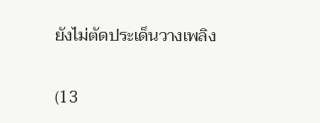ยังไม่ตัดประเด็นวางเพลิง

(13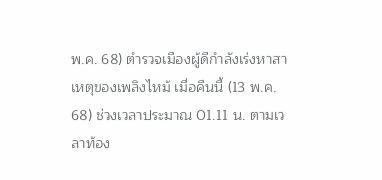พ.ค. 68) ตำรวจเมืองผู้ดีกำลังเร่งหาสาเหตุของเพลิงไหม้ เมื่อคืนนี้ (13 พ.ค. 68) ช่วงเวลาประมาณ 01.11 น. ตามเวลาท้อง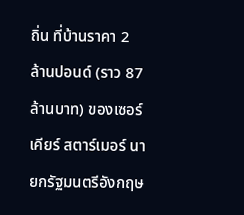ถิ่น ที่บ้านราคา 2 ล้านปอนด์ (ราว 87 ล้านบาท) ของเซอร์ เคียร์ สตาร์เมอร์ นายกรัฐมนตรีอังกฤษ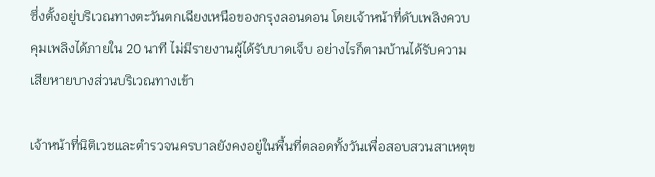ซึ่งตั้งอยู่บริเวณทางตะวันตกเฉียงเหนือของกรุงลอนดอน โดยเจ้าหน้าที่ดับเพลิงควบคุมเพลิงได้ภายใน 20 นาที ไม่มีรายงานผู้ได้รับบาดเจ็บ อย่างไรก็ตามบ้านได้รับความเสียหายบางส่วนบริเวณทางเข้า

เจ้าหน้าที่นิติเวชและตำรวจนครบาลยังคงอยู่ในพื้นที่ตลอดทั้งวันเพื่อสอบสวนสาเหตุข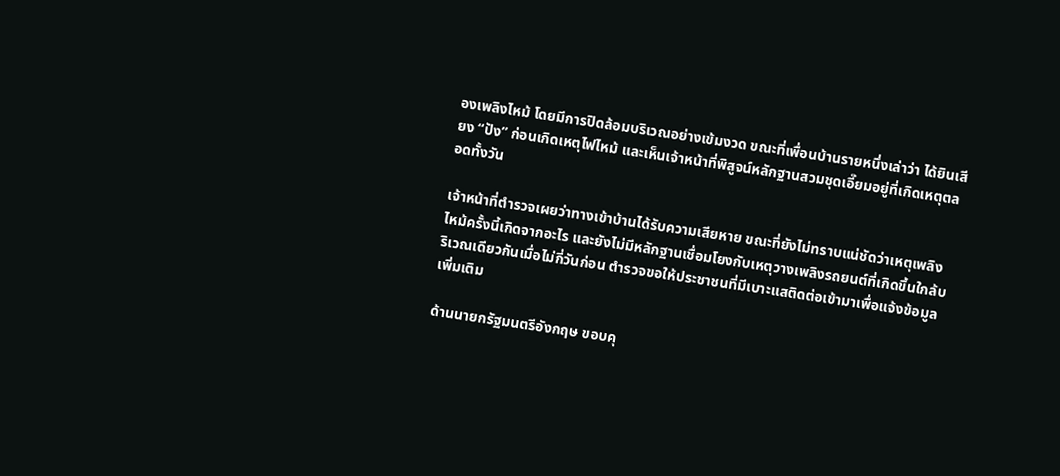องเพลิงไหม้ โดยมีการปิดล้อมบริเวณอย่างเข้มงวด ขณะที่เพื่อนบ้านรายหนึ่งเล่าว่า ได้ยินเสียง “ปัง” ก่อนเกิดเหตุไฟไหม้ และเห็นเจ้าหน้าที่พิสูจน์หลักฐานสวมชุดเอี๊ยมอยู่ที่เกิดเหตุตลอดทั้งวัน

เจ้าหน้าที่ตำรวจเผยว่าทางเข้าบ้านได้รับความเสียหาย ขณะที่ยังไม่ทราบแน่ชัดว่าเหตุเพลิงไหม้ครั้งนี้เกิดจากอะไร และยังไม่มีหลักฐานเชื่อมโยงกับเหตุวางเพลิงรถยนต์ที่เกิดขึ้นใกล้บริเวณเดียวกันเมื่อไม่กี่วันก่อน ตำรวจขอให้ประชาชนที่มีเบาะแสติดต่อเข้ามาเพื่อแจ้งข้อมูลเพิ่มเติม

ด้านนายกรัฐมนตรีอังกฤษ ขอบคุ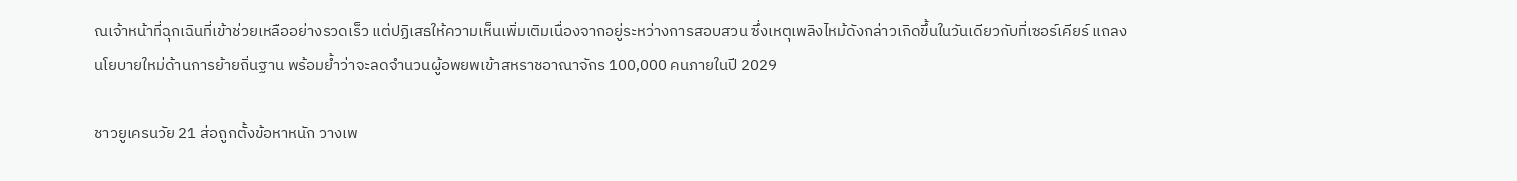ณเจ้าหน้าที่ฉุกเฉินที่เข้าช่วยเหลืออย่างรวดเร็ว แต่ปฏิเสธให้ความเห็นเพิ่มเติมเนื่องจากอยู่ระหว่างการสอบสวน ซึ่งเหตุเพลิงไหม้ดังกล่าวเกิดขึ้นในวันเดียวกับที่เซอร์เคียร์ แถลงนโยบายใหม่ด้านการย้ายถิ่นฐาน พร้อมย้ำว่าจะลดจำนวนผู้อพยพเข้าสหราชอาณาจักร 100,000 คนภายในปี 2029

ชาวยูเครนวัย 21 ส่อถูกตั้งข้อหาหนัก วางเพ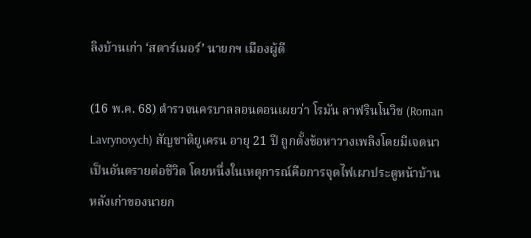ลิงบ้านเก่า ‘สตาร์เมอร์’ นายกฯ เมืองผู้ดี

(16 พ.ค. 68) ตำรวจนครบาลลอนดอนเผยว่า โรมัน ลาฟรินโนวิช (Roman Lavrynovych) สัญชาติยูเครน อายุ 21 ปี ถูกตั้งข้อหาวางเพลิงโดยมีเจตนาเป็นอันตรายต่อชีวิต โดยหนึ่งในเหตุการณ์คือการจุดไฟเผาประตูหน้าบ้านหลังเก่าของนายก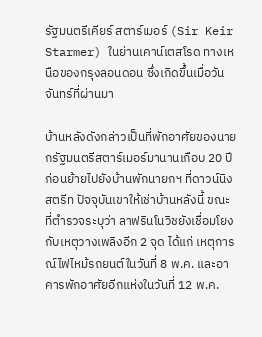รัฐมนตรีเคียร์ สตาร์เมอร์ (Sir Keir Starmer) ในย่านเคาน์เตสโรด ทางเหนือของกรุงลอนดอน ซึ่งเกิดขึ้นเมื่อวันจันทร์ที่ผ่านมา

บ้านหลังดังกล่าวเป็นที่พักอาศัยของนายกรัฐมนตรีสตาร์เมอร์มานานเกือบ 20 ปี ก่อนย้ายไปยังบ้านพักนายกฯ ที่ดาวน์นิงสตรีท ปัจจุบันเขาให้เช่าบ้านหลังนี้ ขณะที่ตำรวจระบุว่า ลาฟรินโนวิชยังเชื่อมโยงกับเหตุวางเพลิงอีก 2 จุด ได้แก่ เหตุการณ์ไฟไหม้รถยนต์ในวันที่ 8 พ.ค. และอาคารพักอาศัยอีกแห่งในวันที่ 12 พ.ค.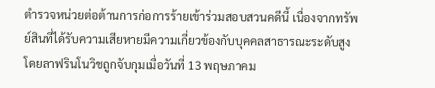ตำรวจหน่วยต่อต้านการก่อการร้ายเข้าร่วมสอบสวนคดีนี้ เนื่องจากทรัพย์สินที่ได้รับความเสียหายมีความเกี่ยวข้องกับบุคคลสาธารณะระดับสูง โดยลาฟรินโนวิชถูกจับกุมเมื่อวันที่ 13 พฤษภาคม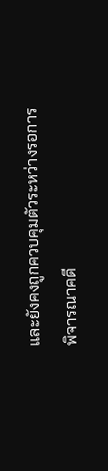และยังคงถูกควบคุมตัวระหว่างรอการพิจารณาคดี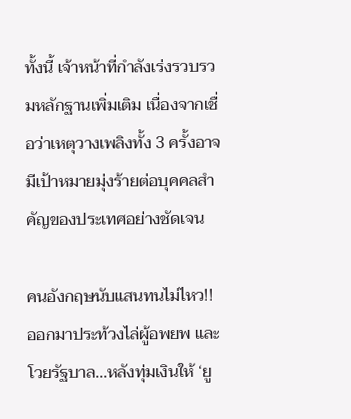ทั้งนี้ เจ้าหน้าที่กำลังเร่งรวบรวมหลักฐานเพิ่มเติม เนื่องจากเชื่อว่าเหตุวางเพลิงทั้ง 3 ครั้งอาจมีเป้าหมายมุ่งร้ายต่อบุคคลสำคัญของประเทศอย่างชัดเจน

คนอังกฤษนับแสนทนไม่ไหว!! ออกมาประท้วงไล่ผู้อพยพ และโวยรัฐบาล...หลังทุ่มเงินให้ ‘ยู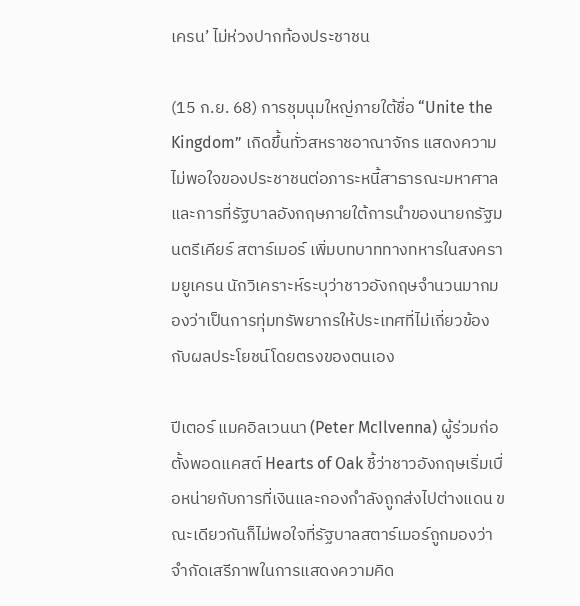เครน’ ไม่ห่วงปากท้องประชาชน

(15 ก.ย. 68) การชุมนุมใหญ่ภายใต้ชื่อ “Unite the Kingdom” เกิดขึ้นทั่วสหราชอาณาจักร แสดงความไม่พอใจของประชาชนต่อภาระหนี้สาธารณะมหาศาล และการที่รัฐบาลอังกฤษภายใต้การนำของนายกรัฐมนตรีเคียร์ สตาร์เมอร์ เพิ่มบทบาททางทหารในสงครามยูเครน นักวิเคราะห์ระบุว่าชาวอังกฤษจำนวนมากมองว่าเป็นการทุ่มทรัพยากรให้ประเทศที่ไม่เกี่ยวข้องกับผลประโยชน์โดยตรงของตนเอง

ปีเตอร์ แมคอิลเวนนา (Peter McIlvenna) ผู้ร่วมก่อตั้งพอดแคสต์ Hearts of Oak ชี้ว่าชาวอังกฤษเริ่มเบื่อหน่ายกับการที่เงินและกองกำลังถูกส่งไปต่างแดน ขณะเดียวกันก็ไม่พอใจที่รัฐบาลสตาร์เมอร์ถูกมองว่าจำกัดเสรีภาพในการแสดงความคิด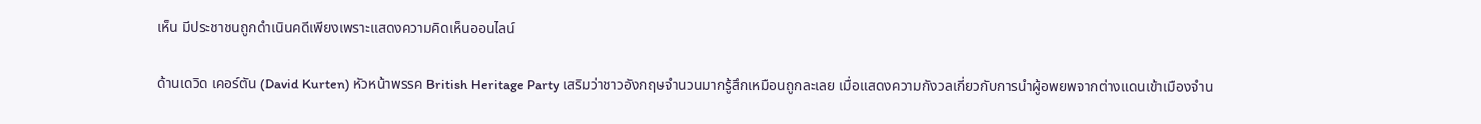เห็น มีประชาชนถูกดำเนินคดีเพียงเพราะแสดงความคิดเห็นออนไลน์

ด้านเดวิด เคอร์ตัน (David Kurten) หัวหน้าพรรค British Heritage Party เสริมว่าชาวอังกฤษจำนวนมากรู้สึกเหมือนถูกละเลย เมื่อแสดงความกังวลเกี่ยวกับการนำผู้อพยพจากต่างแดนเข้าเมืองจำน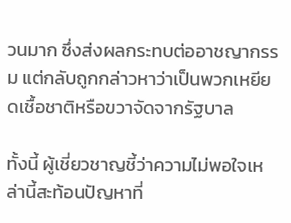วนมาก ซึ่งส่งผลกระทบต่ออาชญากรรม แต่กลับถูกกล่าวหาว่าเป็นพวกเหยียดเชื้อชาติหรือขวาจัดจากรัฐบาล

ทั้งนี้ ผู้เชี่ยวชาญชี้ว่าความไม่พอใจเหล่านี้สะท้อนปัญหาที่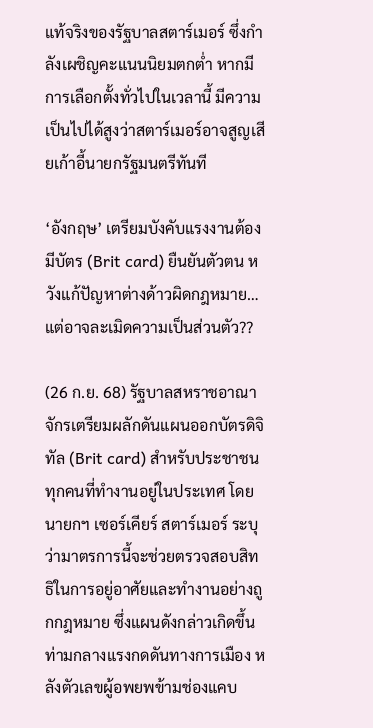แท้จริงของรัฐบาลสตาร์เมอร์ ซึ่งกำลังเผชิญคะแนนนิยมตกต่ำ หากมีการเลือกตั้งทั่วไปในเวลานี้ มีความเป็นไปได้สูงว่าสตาร์เมอร์อาจสูญเสียเก้าอี้นายกรัฐมนตรีทันที

‘อังกฤษ’ เตรียมบังคับแรงงานต้องมีบัตร (Brit card) ยืนยันตัวตน หวังแก้ปัญหาต่างด้าวผิดกฎหมาย…แต่อาจละเมิดความเป็นส่วนตัว??

(26 ก.ย. 68) รัฐบาลสหราชอาณาจักรเตรียมผลักดันแผนออกบัตรดิจิทัล (Brit card) สำหรับประชาชนทุกคนที่ทำงานอยู่ในประเทศ โดยนายกฯ เซอร์เคียร์ สตาร์เมอร์ ระบุว่ามาตรการนี้จะช่วยตรวจสอบสิทธิในการอยู่อาศัยและทำงานอย่างถูกกฎหมาย ซึ่งแผนดังกล่าวเกิดขึ้นท่ามกลางแรงกดดันทางการเมือง หลังตัวเลขผู้อพยพข้ามช่องแคบ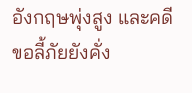อังกฤษพุ่งสูง และคดีขอลี้ภัยยังคั่ง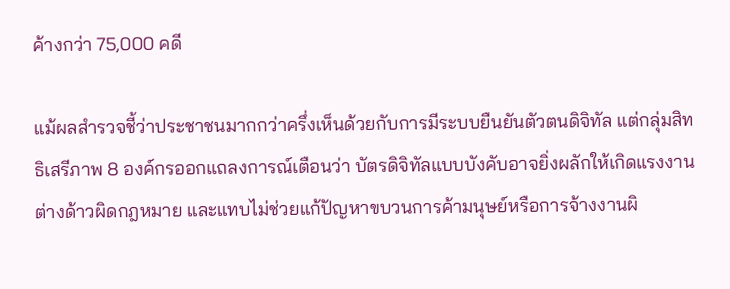ค้างกว่า 75,000 คดี

แม้ผลสำรวจชี้ว่าประชาชนมากกว่าครึ่งเห็นด้วยกับการมีระบบยืนยันตัวตนดิจิทัล แต่กลุ่มสิทธิเสรีภาพ 8 องค์กรออกแถลงการณ์เตือนว่า บัตรดิจิทัลแบบบังคับอาจยิ่งผลักให้เกิดแรงงานต่างด้าวผิดกฎหมาย และแทบไม่ช่วยแก้ปัญหาขบวนการค้ามนุษย์หรือการจ้างงานผิ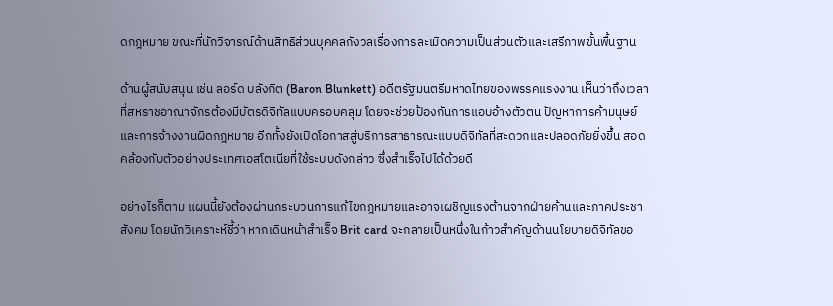ดกฎหมาย ขณะที่นักวิจารณ์ด้านสิทธิส่วนบุคคลกังวลเรื่องการละเมิดความเป็นส่วนตัวและเสรีภาพขั้นพื้นฐาน

ด้านผู้สนับสนุน เช่น ลอร์ด บลังกิต (Baron Blunkett) อดีตรัฐมนตรีมหาดไทยของพรรคแรงงาน เห็นว่าถึงเวลาที่สหราชอาณาจักรต้องมีบัตรดิจิทัลแบบครอบคลุม โดยจะช่วยป้องกันการแอบอ้างตัวตน ปัญหาการค้ามนุษย์ และการจ้างงานผิดกฎหมาย อีกทั้งยังเปิดโอกาสสู่บริการสาธารณะแบบดิจิทัลที่สะดวกและปลอดภัยยิ่งขึ้น สอดคล้องกับตัวอย่างประเทศเอสโตเนียที่ใช้ระบบดังกล่าว ซึ่งสำเร็จไปได้ด้วยดี

อย่างไรก็ตาม แผนนี้ยังต้องผ่านกระบวนการแก้ไขกฎหมายและอาจเผชิญแรงต้านจากฝ่ายค้านและภาคประชาสังคม โดยนักวิเคราะห์ชี้ว่า หากเดินหน้าสำเร็จ Brit card จะกลายเป็นหนึ่งในก้าวสำคัญด้านนโยบายดิจิทัลขอ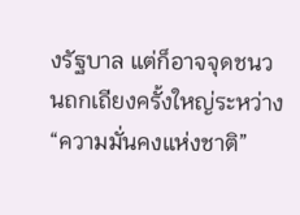งรัฐบาล แต่ก็อาจจุดชนวนถกเถียงครั้งใหญ่ระหว่าง “ความมั่นคงแห่งชาติ”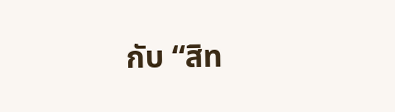กับ “สิท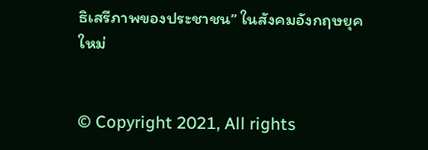ธิเสรีภาพของประชาชน” ในสังคมอังกฤษยุคใหม่


© Copyright 2021, All rights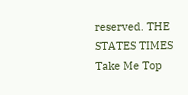reserved. THE STATES TIMES
Take Me Top